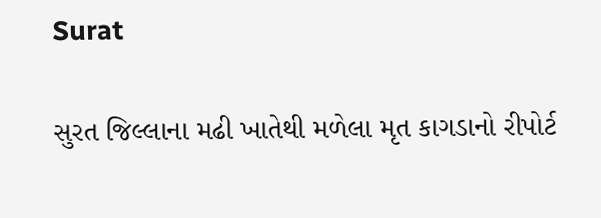Surat

સુરત જિલ્લાના મઢી ખાતેથી મળેલા મૃત કાગડાનો રીપોર્ટ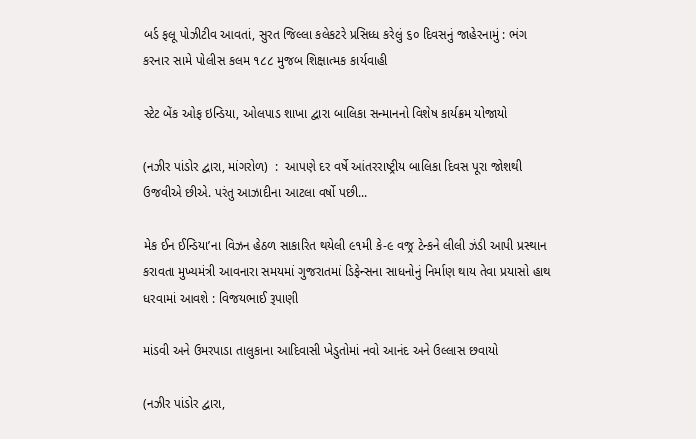બર્ડ ફલૂ પોઝીટીવ આવતાં, સુરત જિલ્લા કલેકટરે પ્રસિધ્ધ કરેલું ૬૦ દિવસનું જાહેરનામું : ભંગ કરનાર સામે પોલીસ કલમ ૧૮૮ મુજબ શિક્ષાત્મક કાર્યવાહી

સ્ટેટ બેંક ઓફ ઇન્ડિયા, ઓલપાડ શાખા દ્વારા બાલિકા સન્માનનો વિશેષ કાર્યક્રમ યોજાયો

(નઝીર પાંડોર દ્વારા, માંગરોળ)  :  આપણે દર વર્ષે આંતરરાષ્ટ્રીય બાલિકા દિવસ પૂરા જોશથી ઉજવીએ છીએ. પરંતુ આઝાદીના આટલા વર્ષો પછી...

મેક ઈન ઈન્ડિયા’ના વિઝન હેઠળ સાકારિત થયેલી ૯૧મી કે-૯ વજ્ર ટેન્કને લીલી ઝંડી આપી પ્રસ્થાન કરાવતા મુખ્યમંત્રી આવનારા સમયમાં ગુજરાતમાં ડિફેન્સના સાધનોનું નિર્માણ થાય તેવા પ્રયાસો હાથ ધરવામાં આવશે : વિજયભાઈ રૂપાણી

માંડવી અને ઉમરપાડા તાલુકાના આદિવાસી ખેડુતોમાં નવો આનંદ અને ઉલ્લાસ છવાયો

(નઝીર પાંડોર દ્વારા,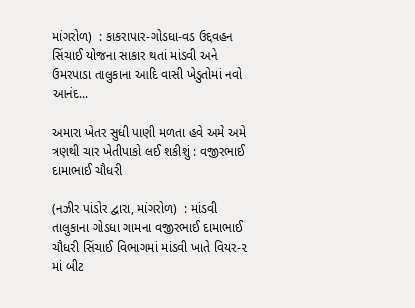માંગરોળ)  : કાકરાપાર-ગોડધા-વડ ઉદ્દવહન સિંચાઈ યોજના સાકાર થતાં માંડવી અને ઉમરપાડા તાલુકાના આદિ વાસી ખેડુતોમાં નવો આનંદ...

અમારા ખેતર સુધી પાણી મળતા હવે અમે અમે ત્રણથી ચાર ખેતીપાકો લઈ શકીશું : વજીરભાઈ દામાભાઈ ચૌધરી

(નઝીર પાંડોર દ્વારા, માંગરોળ)  : માંડવી તાલુકાના ગોડધા ગામના વજીરભાઈ દામાભાઈ ચૌધરી સિંચાઈ વિભાગમાં માંડવી ખાતે વિયર-૨ માં બીટ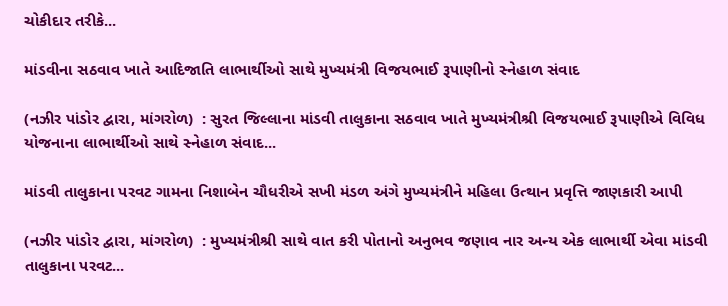ચોકીદાર તરીકે...

માંડવીના સઠવાવ ખાતે આદિજાતિ લાભાર્થીઓ સાથે મુખ્યમંત્રી વિજયભાઈ રૂપાણીનો સ્નેહાળ સંવાદ

(નઝીર પાંડોર દ્વારા, માંગરોળ)  : સુરત જિલ્લાના માંડવી તાલુકાના સઠવાવ ખાતે મુખ્યમંત્રીશ્રી વિજયભાઈ રૂપાણીએ વિવિધ યોજનાના લાભાર્થીઓ સાથે સ્નેહાળ સંવાદ...

માંડવી તાલુકાના પરવટ ગામના નિશાબેન ચૌધરીએ સખી મંડળ અંગે મુખ્યમંત્રીને મહિલા ઉત્થાન પ્રવૃત્તિ જાણકારી આપી

(નઝીર પાંડોર દ્વારા, માંગરોળ)  : મુખ્યમંત્રીશ્રી સાથે વાત કરી પોતાનો અનુભવ જણાવ નાર અન્ય એક લાભાર્થી એવા માંડવી તાલુકાના પરવટ...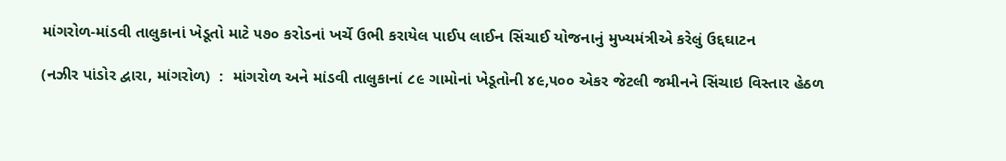માંગરોળ-માંડવી તાલુકાનાં ખેડૂતો માટે ૫૭૦ કરોડનાં ખર્ચે ઉભી કરાયેલ પાઈપ લાઈન સિંચાઈ યોજનાનું મુખ્યમંત્રીએ કરેલું ઉદ્દઘાટન

(નઝીર પાંડોર દ્વારા, માંગરોળ)  :  માંગરોળ અને માંડવી તાલુકાનાં ૮૯ ગામોનાં ખેડૂતોની ૪૯,૫૦૦ એકર જેટલી જમીનને સિંચાઇ વિસ્તાર હેઠળ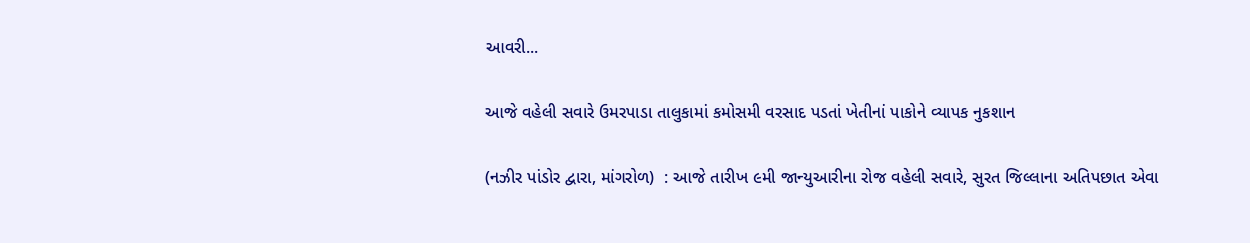આવરી...

આજે વહેલી સવારે ઉમરપાડા તાલુકામાં કમોસમી વરસાદ પડતાં ખેતીનાં પાકોને વ્યાપક નુકશાન

(નઝીર પાંડોર દ્વારા, માંગરોળ)  : આજે તારીખ ૯મી જાન્યુઆરીના રોજ વહેલી સવારે, સુરત જિલ્લાના અતિપછાત એવા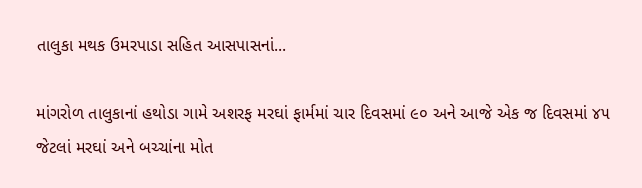તાલુકા મથક ઉમરપાડા સહિત આસપાસનાં...

માંગરોળ તાલુકાનાં હથોડા ગામે અશરફ મરઘાં ફાર્મમાં ચાર દિવસમાં ૯૦ અને આજે એક જ દિવસમાં ૪૫ જેટલાં મરઘાં અને બચ્ચાંના મોત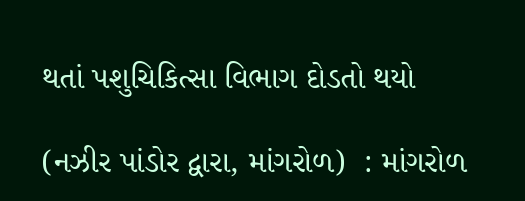થતાં પશુચિકિત્સા વિભાગ દોડતો થયો

(નઝીર પાંડોર દ્વારા, માંગરોળ)  : માંગરોળ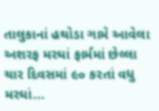તાલુકાનાં હથોડા ગામે આવેલા અશરફ મરઘાં ફાર્મમાં છેલ્લા ચાર દિવસમાં ૯૦ કરતાં વધુ મરઘાં...